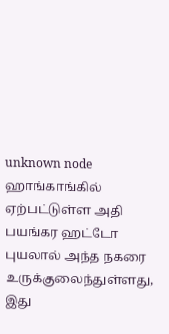unknown node
ஹாங்காங்கில் ஏற்பட்டுள்ள அதி பயங்கர ஹட்டோ புயலால் அந்த நகரை உருக்குலைந்துள்ளது, இது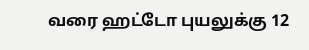வரை ஹட்டோ புயலுக்கு 12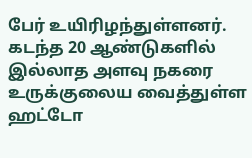பேர் உயிரிழந்துள்ளனர்.
கடந்த 20 ஆண்டுகளில் இல்லாத அளவு நகரை உருக்குலைய வைத்துள்ள ஹட்டோ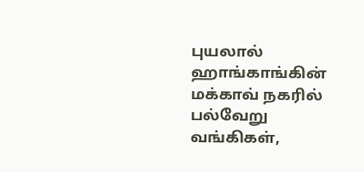புயலால் ஹாங்காங்கின் மக்காவ் நகரில் பல்வேறு வங்கிகள்,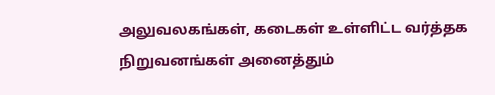அலுவலகங்கள், கடைகள் உள்ளிட்ட வர்த்தக நிறுவனங்கள் அனைத்தும்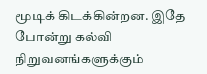மூடிக் கிடக்கின்றன. இதே போன்று கல்வி நிறுவனங்களுக்கும்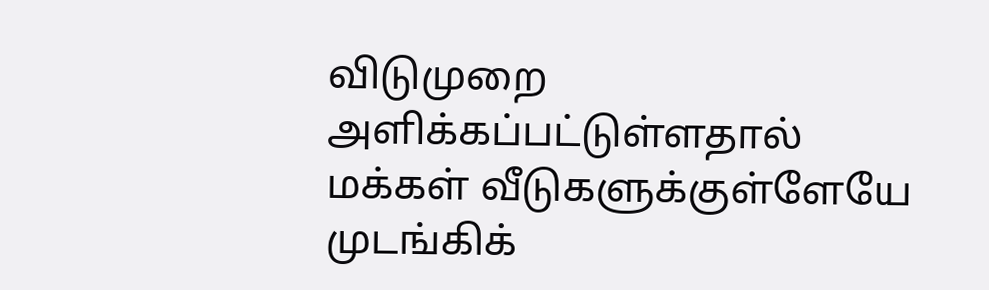விடுமுறை அளிக்கப்பட்டுள்ளதால் மக்கள் வீடுகளுக்குள்ளேயே முடங்கிக்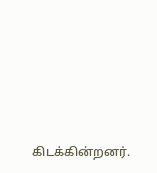கிடக்கின்றனர்.